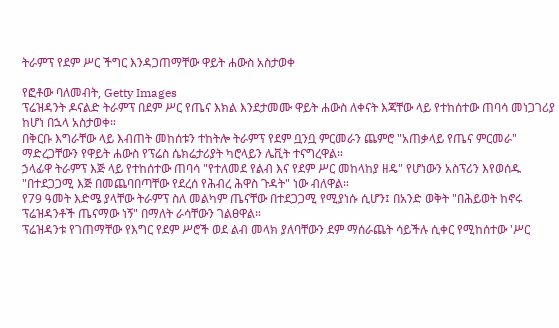ትራምፕ የደም ሥር ችግር እንዳጋጠማቸው ዋይት ሐውስ አስታወቀ

የፎቶው ባለመብት, Getty Images
ፕሬዝዳንት ዶናልድ ትራምፕ በደም ሥር የጤና እክል እንደታመሙ ዋይት ሐውስ ለቀናት እጃቸው ላይ የተከሰተው ጠባሳ መነጋገሪያ ከሆነ በኋላ አስታወቀ።
በቅርቡ እግራቸው ላይ እብጠት መከሰቱን ተከትሎ ትራምፕ የደም ቧንቧ ምርመራን ጨምሮ "አጠቃላይ የጤና ምርመራ" ማድረጋቸውን የዋይት ሐውስ የፕሬስ ሴክሬታሪያት ካሮላይን ሌቪት ተናግረዋል።
ኃላፊዋ ትራምፕ እጅ ላይ የተከሰተው ጠባሳ "የተለመደ የልብ እና የደም ሥር መከላከያ ዘዴ" የሆነውን አስፕሪን እየወሰዱ "በተደጋጋሚ እጅ በመጨባበጣቸው የደረሰ የሕብረ ሕዋስ ጉዳት" ነው ብለዋል።
የ79 ዓመት እድሜ ያላቸው ትራምፕ ስለ መልካም ጤናቸው በተደጋጋሚ የሚያነሱ ሲሆን፤ በአንድ ወቅት "በሕይወት ከኖሩ ፕሬዝዳንቶች ጤናማው ነኝ" በማለት ራሳቸውን ገልፀዋል።
ፕሬዝዳንቱ የገጠማቸው የእግር የደም ሥሮች ወደ ልብ መላክ ያለባቸውን ደም ማሰራጨት ሳይችሉ ሲቀር የሚከሰተው 'ሥር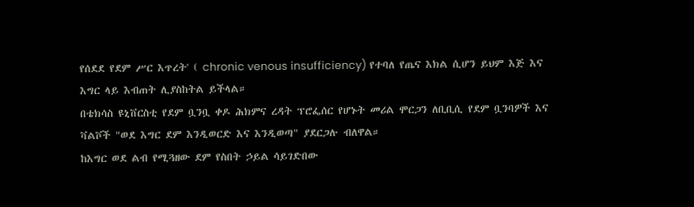የሰደደ የደም ሥር እጥረት' ( chronic venous insufficiency) የተባለ የጤና እክል ሲሆን ይህም እጅ እና እግር ላይ እብጠት ሊያስከትል ይችላል።
በቴክሳስ ዩኒቨርስቲ የደም ቧንቧ ቀዶ ሕክምና ረዳት ፕሮፌሰር የሆኑት መሪል ሞርጋን ለቢቢሲ የደም ቧንባዎች እና ቫልቮች "ወደ እግር ደም እንዲወርድ እና እንዲወጣ" ያደርጋሉ ብለዋል።
ከእግር ወደ ልብ የሚጓዘው ደም የስበት ኃይል ሳይገድበው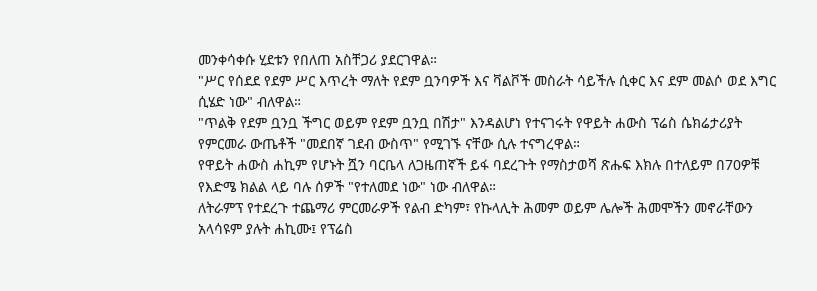መንቀሳቀሱ ሂደቱን የበለጠ አስቸጋሪ ያደርገዋል።
"ሥር የሰደደ የደም ሥር እጥረት ማለት የደም ቧንባዎች እና ቫልቮች መስራት ሳይችሉ ሲቀር እና ደም መልሶ ወደ እግር ሲሄድ ነው" ብለዋል።
"ጥልቅ የደም ቧንቧ ችግር ወይም የደም ቧንቧ በሽታ" እንዳልሆነ የተናገሩት የዋይት ሐውስ ፕሬስ ሴክሬታሪያት የምርመራ ውጤቶች "መደበኛ ገደብ ውስጥ" የሚገኙ ናቸው ሲሉ ተናግረዋል።
የዋይት ሐውስ ሐኪም የሆኑት ሿን ባርቤላ ለጋዜጠኛች ይፋ ባደረጉት የማስታወሻ ጽሑፍ እክሉ በተለይም በ70ዎቹ የእድሜ ክልል ላይ ባሉ ሰዎች "የተለመደ ነው" ነው ብለዋል።
ለትራምፕ የተደረጉ ተጨማሪ ምርመራዎች የልብ ድካም፣ የኩላሊት ሕመም ወይም ሌሎች ሕመሞችን መኖራቸውን አላሳዩም ያሉት ሐኪሙ፤ የፕሬስ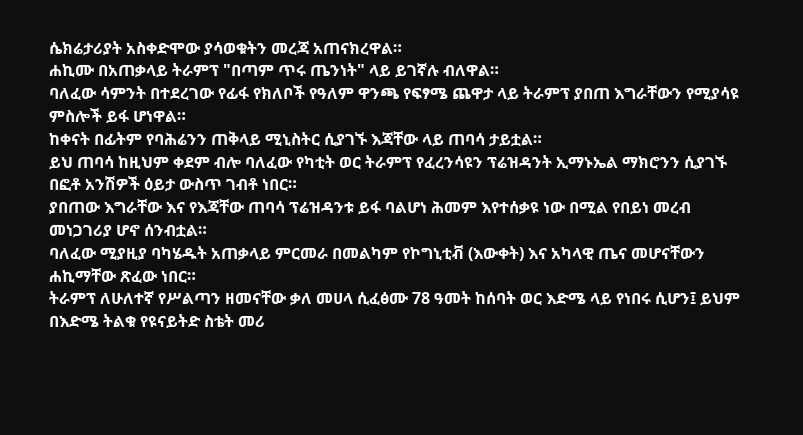ሴክሬታሪያት አስቀድሞው ያሳወቁትን መረጃ አጠናክረዋል።
ሐኪሙ በአጠቃላይ ትራምፕ "በጣም ጥሩ ጤንነት" ላይ ይገኛሉ ብለዋል።
ባለፈው ሳምንት በተደረገው የፊፋ የክለቦች የዓለም ዋንጫ የፍፃሜ ጨዋታ ላይ ትራምፕ ያበጠ እግራቸውን የሚያሳዩ ምስሎች ይፋ ሆነዋል።
ከቀናት በፊትም የባሕሬንን ጠቅላይ ሚኒስትር ሲያገኙ እጃቸው ላይ ጠባሳ ታይቷል።
ይህ ጠባሳ ከዚህም ቀደም ብሎ ባለፈው የካቲት ወር ትራምፕ የፈረንሳዩን ፕሬዝዳንት ኢማኑኤል ማክሮንን ሲያገኙ በፎቶ አንሽዎች ዕይታ ውስጥ ገብቶ ነበር።
ያበጠው እግራቸው እና የእጃቸው ጠባሳ ፕሬዝዳንቱ ይፋ ባልሆነ ሕመም እየተሰቃዩ ነው በሚል የበይነ መረብ መነጋገሪያ ሆኖ ሰንብቷል።
ባለፈው ሚያዚያ ባካሄዱት አጠቃላይ ምርመራ በመልካም የኮግኒቲቭ (እውቀት) እና አካላዊ ጤና መሆናቸውን ሐኪማቸው ጽፈው ነበር።
ትራምፕ ለሁለተኛ የሥልጣን ዘመናቸው ቃለ መሀላ ሲፈፅሙ 78 ዓመት ከሰባት ወር እድሜ ላይ የነበሩ ሲሆን፤ ይህም በእድሜ ትልቁ የዩናይትድ ስቴት መሪ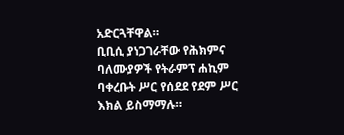አድርጓቸዋል።
ቢቢሲ ያነጋገራቸው የሕክምና ባለሙያዎች የትራምፕ ሐኪም ባቀረቡት ሥር የሰደደ የደም ሥር እክል ይስማማሉ።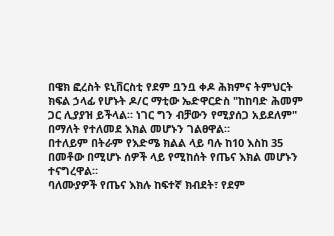በዌክ ፎረስት ዩኒቨርስቲ የደም ቧንቧ ቀዶ ሕክምና ትምህርት ክፍል ኃላፊ የሆኑት ዶ/ር ማቲው ኤድዋርድስ "ከከባድ ሕመም ጋር ሊያያዝ ይችላል። ነገር ግን ብቻውን የሚያሰጋ አይደለም" በማለት የተለመደ እክል መሆኑን ገልፀዋል።
በተለይም በትራም የእድሜ ክልል ላይ ባሉ ከ10 እስከ 35 በመቶው በሚሆኑ ሰዎች ላይ የሚከሰት የጤና እክል መሆኑን ተናግረዋል።
ባለሙያዎች የጤና እክሉ ከፍተኛ ክብደት፣ የደም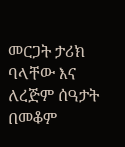መርጋት ታሪክ ባላቸው እና ለረጅም ሰዓታት በመቆም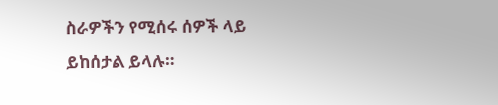ስራዎችን የሚሰሩ ሰዎች ላይ ይከሰታል ይላሉ።